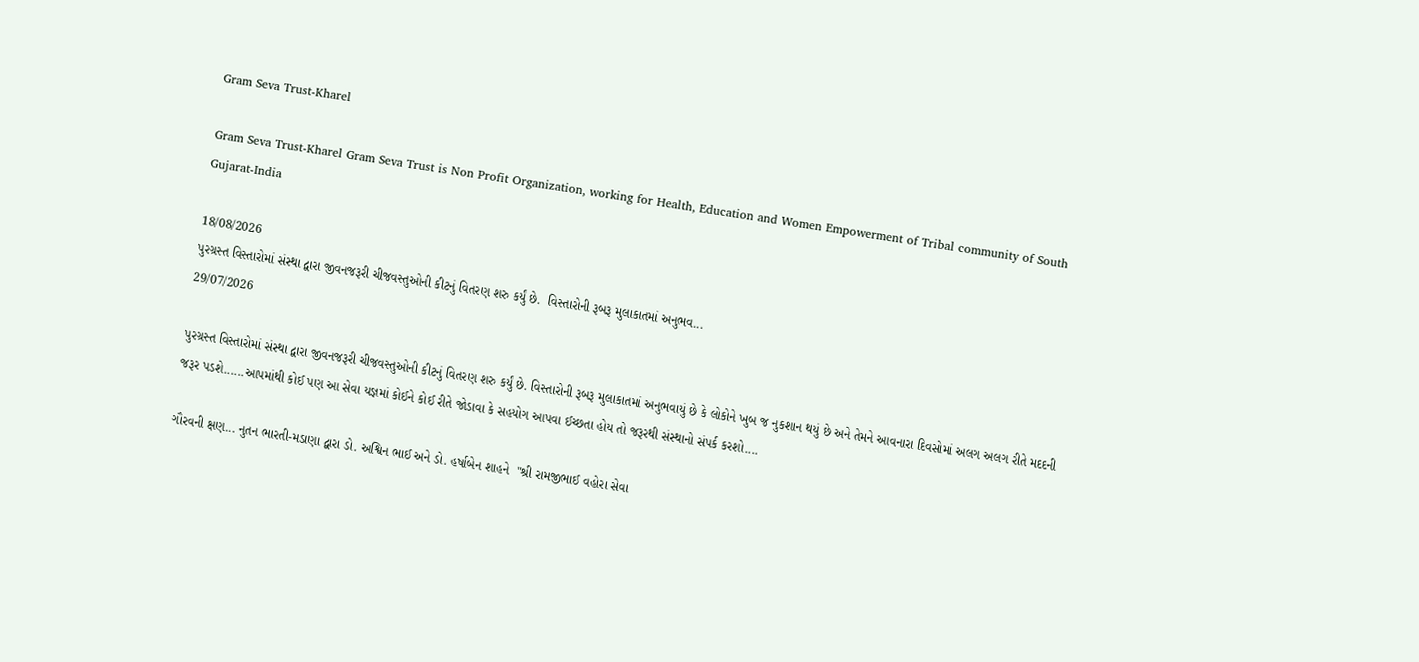Gram Seva Trust-Kharel

Gram Seva Trust-Kharel Gram Seva Trust is Non Profit Organization, working for Health, Education and Women Empowerment of Tribal community of South Gujarat-India

18/08/2026
પુરગ્રસ્ત વિસ્તારોમાં સંસ્થા દ્વારા જીવનજરૂરી ચીજવસ્તુઓની કીટનું વિતરણ શરુ કર્યું છે.  વિસ્તારોની રૂબરૂ મુલાકાતમાં અનુભવ...
29/07/2026

પુરગ્રસ્ત વિસ્તારોમાં સંસ્થા દ્વારા જીવનજરૂરી ચીજવસ્તુઓની કીટનું વિતરણ શરુ કર્યું છે. વિસ્તારોની રૂબરૂ મુલાકાતમાં અનુભવાયું છે કે લોકોને ખુબ જ નુકશાન થયું છે અને તેમને આવનારા દિવસોમાં અલગ અલગ રીતે મદદની જરૂર પડશે......આપમાંથી કોઈ પણ આ સેવા યજ્ઞમાં કોઈને કોઈ રીતે જોડાવા કે સહયોગ આપવા ઈચ્છતા હોય તો જરૂરથી સંસ્થાનો સંપર્ક કરશો....

ગૌરવની ક્ષણ... નુતન ભારતી-મડાણા દ્વારા ડો. અશ્વિન ભાઈ અને ડો. હર્ષાબેન શાહને  "શ્રી રામજીભાઈ વહોરા સેવા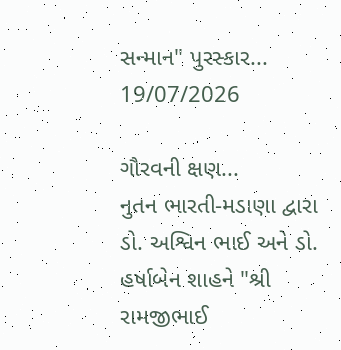સન્માન" પુરસ્કાર...
19/07/2026

ગૌરવની ક્ષણ...
નુતન ભારતી-મડાણા દ્વારા ડો. અશ્વિન ભાઈ અને ડો. હર્ષાબેન શાહને "શ્રી રામજીભાઈ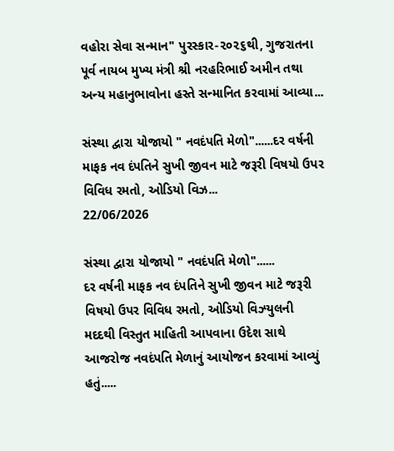વહોરા સેવા સન્માન" પુરસ્કાર-૨૦૨૬થી, ગુજરાતના પૂર્વ નાયબ મુખ્ય મંત્રી શ્રી નરહરિભાઈ અમીન તથા અન્ય મહાનુભાવોના હસ્તે સન્માનિત કરવામાં આવ્યા...

સંસ્થા દ્વારા યોજાયો " નવદંપતિ મેળો"......દર વર્ષની માફક નવ દંપતિને સુખી જીવન માટે જરૂરી વિષયો ઉપર વિવિધ રમતો, ઓડિયો વિઝ...
22/06/2026

સંસ્થા દ્વારા યોજાયો " નવદંપતિ મેળો"......
દર વર્ષની માફક નવ દંપતિને સુખી જીવન માટે જરૂરી વિષયો ઉપર વિવિધ રમતો, ઓડિયો વિઝ્યુલની મદદથી વિસ્તુત માહિતી આપવાના ઉદેશ સાથે આજરોજ નવદંપતિ મેળાનું આયોજન કરવામાં આવ્યું હતું.....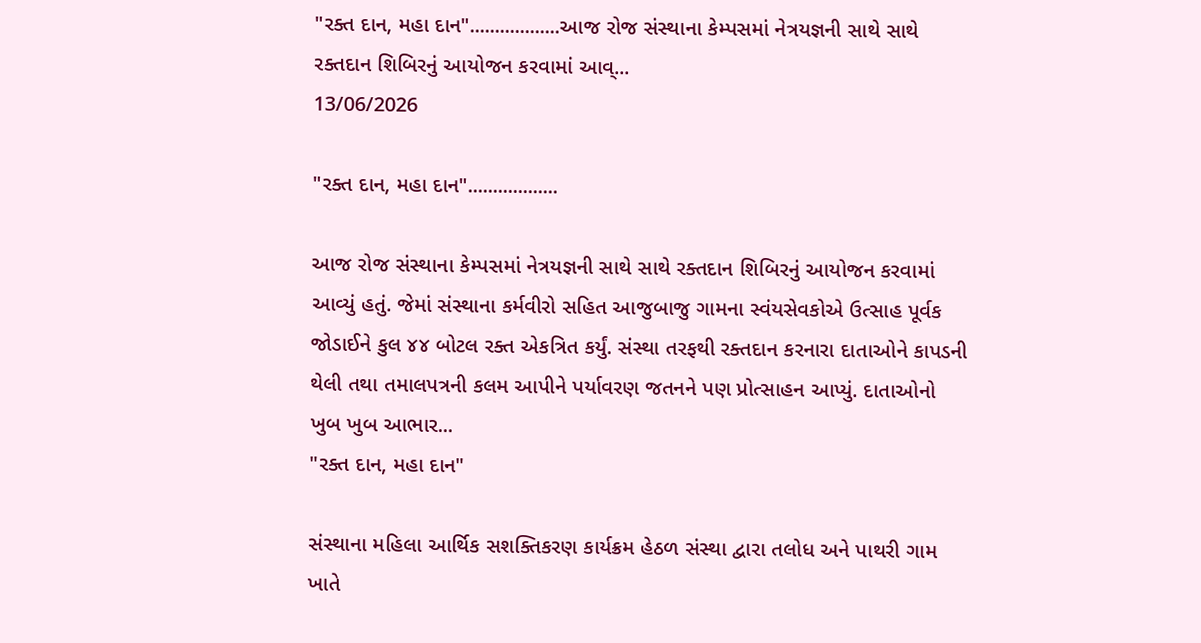"રક્ત દાન, મહા દાન"..................આજ રોજ સંસ્થાના કેમ્પસમાં નેત્રયજ્ઞની સાથે સાથે  રક્તદાન શિબિરનું આયોજન કરવામાં આવ્...
13/06/2026

"રક્ત દાન, મહા દાન"..................

આજ રોજ સંસ્થાના કેમ્પસમાં નેત્રયજ્ઞની સાથે સાથે રક્તદાન શિબિરનું આયોજન કરવામાં આવ્યું હતું. જેમાં સંસ્થાના કર્મવીરો સહિત આજુબાજુ ગામના સ્વંયસેવકોએ ઉત્સાહ પૂર્વક જોડાઈને કુલ ૪૪ બોટલ રક્ત એકત્રિત કર્યું. સંસ્થા તરફથી રક્તદાન કરનારા દાતાઓને કાપડની થેલી તથા તમાલપત્રની કલમ આપીને પર્યાવરણ જતનને પણ પ્રોત્સાહન આપ્યું. દાતાઓનો ખુબ ખુબ આભાર...
"રક્ત દાન, મહા દાન"

સંસ્થાના મહિલા આર્થિક સશક્તિકરણ કાર્યક્રમ હેઠળ સંસ્થા દ્વારા તલોધ અને પાથરી ગામ ખાતે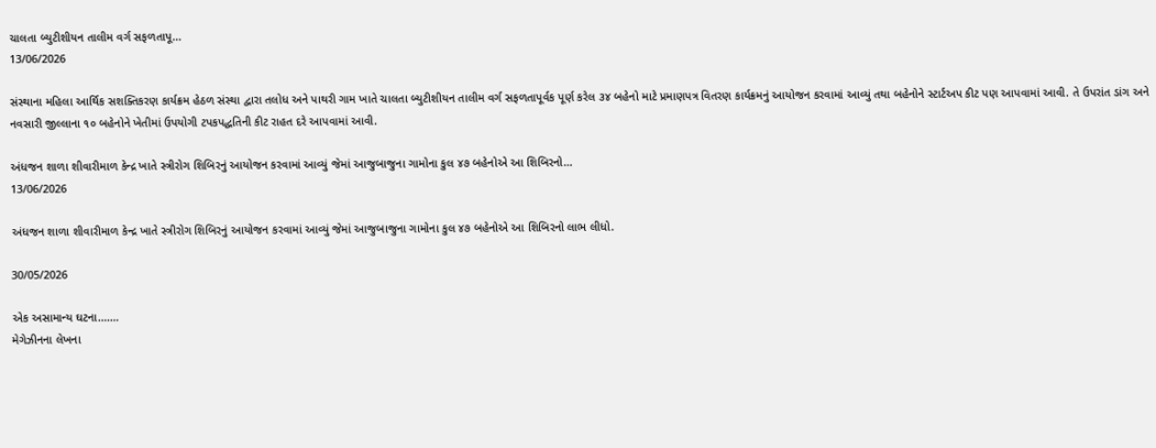ચાલતા બ્યુટીશીયન તાલીમ વર્ગ સફળતાપૂ...
13/06/2026

સંસ્થાના મહિલા આર્થિક સશક્તિકરણ કાર્યક્રમ હેઠળ સંસ્થા દ્વારા તલોધ અને પાથરી ગામ ખાતે ચાલતા બ્યુટીશીયન તાલીમ વર્ગ સફળતાપૂર્વક પૂર્ણ કરેલ ૩૪ બહેનો માટે પ્રમાણપત્ર વિતરણ કાર્યક્રમનું આયોજન કરવામાં આવ્યું તથા બહેનોને સ્ટાર્ટઅપ કીટ પણ આપવામાં આવી. તે ઉપરાંત ડાંગ અને નવસારી જીલ્લાના ૧૦ બહેનોને ખેતીમાં ઉપયોગી ટપકપદ્ધતિની કીટ રાહત દરે આપવામાં આવી.

અંધજન શાળા શીવારીમાળ કેન્દ્ર ખાતે સ્ત્રીરોગ શિબિરનું આયોજન કરવામાં આવ્યું જેમાં આજુબાજુના ગામોના કુલ ૪૭ બહેનોએ આ શિબિરનો...
13/06/2026

અંધજન શાળા શીવારીમાળ કેન્દ્ર ખાતે સ્ત્રીરોગ શિબિરનું આયોજન કરવામાં આવ્યું જેમાં આજુબાજુના ગામોના કુલ ૪૭ બહેનોએ આ શિબિરનો લાભ લીધો.

30/05/2026

એક અસામાન્ય ઘટના.......
મેગેઝીનના લેખના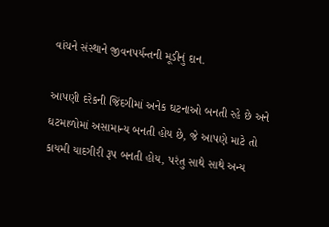વાંચને સંસ્થાને જીવનપર્યન્તની મૂડીનું દાન.

આપણી દરેકની જિંદગીમાં અનેક ઘટનાઓ બનતી રહે છે અને ઘટમાળોમાં અસામાન્ય બનતી હોય છે, જે આપણે માટે તો કાયમી યાદગીરી રૂપ બનતી હોય, પરંતુ સાથે સાથે અન્ય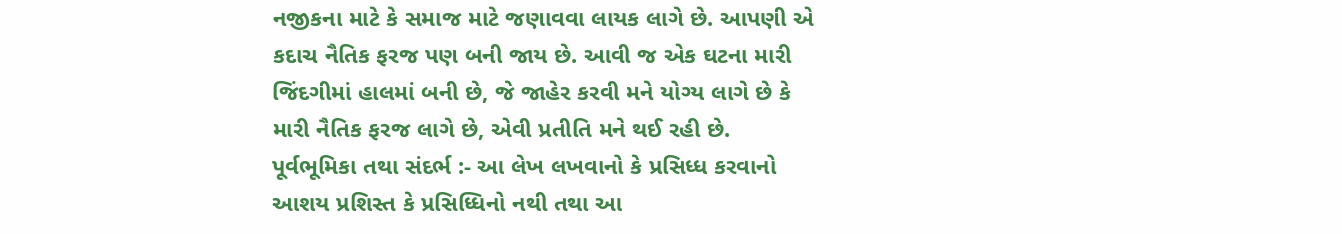નજીકના માટે કે સમાજ માટે જણાવવા લાયક લાગે છે. આપણી એ કદાચ નૈતિક ફરજ પણ બની જાય છે. આવી જ એક ઘટના મારી જિંદગીમાં હાલમાં બની છે, જે જાહેર કરવી મને યોગ્ય લાગે છે કે મારી નૈતિક ફરજ લાગે છે, એવી પ્રતીતિ મને થઈ રહી છે.
પૂર્વભૂમિકા તથા સંદર્ભ :- આ લેખ લખવાનો કે પ્રસિધ્ધ કરવાનો આશય પ્રશિસ્ત કે પ્રસિધ્ધિનો નથી તથા આ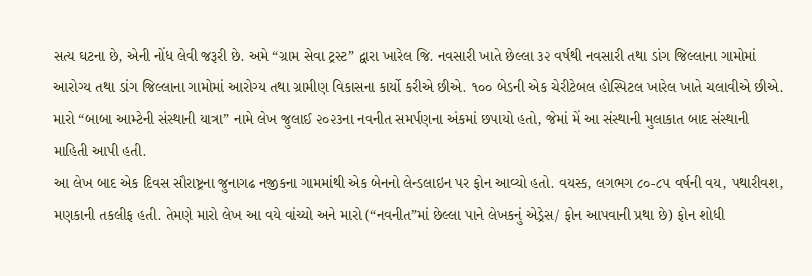સત્ય ઘટના છે, એની નોંધ લેવી જરૂરી છે. અમે “ગ્રામ સેવા ટ્રસ્ટ” દ્વારા ખારેલ જિ. નવસારી ખાતે છેલ્લા ૩૨ વર્ષથી નવસારી તથા ડાંગ જિલ્લાના ગામોમાં આરોગ્ય તથા ડાંગ જિલ્લાના ગામોમાં આરોગ્ય તથા ગ્રામીણ વિકાસના કાર્યો કરીએ છીએ. ૧૦૦ બેડની એક ચેરીટેબલ હોસ્પિટલ ખારેલ ખાતે ચલાવીએ છીએ.
મારો “બાબા આમ્ટેની સંસ્થાની યાત્રા” નામે લેખ જુલાઈ ૨૦૨૩ના નવનીત સમર્પણના અંકમાં છપાયો હતો, જેમાં મેં આ સંસ્થાની મુલાકાત બાદ સંસ્થાની માહિતી આપી હતી.
આ લેખ બાદ એક દિવસ સૌરાષ્ટ્રના જુનાગઢ નજીકના ગામમાંથી એક બેનનો લેન્ડલાઇન પર ફોન આવ્યો હતો. વયસ્ક, લગભગ ૮૦-૮૫ વર્ષની વય, પથારીવશ, મણકાની તકલીફ હતી. તેમણે મારો લેખ આ વયે વાંચ્યો અને મારો (“નવનીત”માં છેલ્લા પાને લેખકનું એડ્રેસ/ ફોન આપવાની પ્રથા છે) ફોન શોધી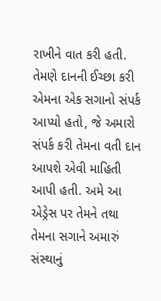રાખીને વાત કરી હતી. તેમણે દાનની ઈચ્છા કરી એમના એક સગાનો સંપર્ક આપ્યો હતો, જે અમારો સંપર્ક કરી તેમના વતી દાન આપશે એવી માહિતી આપી હતી. અમે આ એડ્રેસ પર તેમને તથા તેમના સગાને અમારું સંસ્થાનું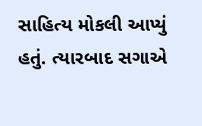સાહિત્ય મોકલી આપ્યું હતું. ત્યારબાદ સગાએ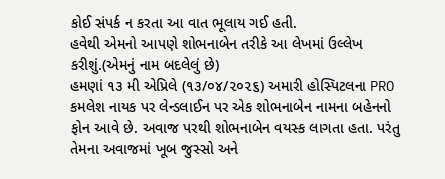કોઈ સંપર્ક ન કરતા આ વાત ભૂલાય ગઈ હતી.
હવેથી એમનો આપણે શોભનાબેન તરીકે આ લેખમાં ઉલ્લેખ કરીશું.(એમનું નામ બદલેલું છે)
હમણાં ૧૩ મી એપ્રિલે (૧૩/૦૪/૨૦૨૬) અમારી હોસ્પિટલના PRO કમલેશ નાયક પર લેન્ડલાઈન પર એક શોભનાબેન નામના બહેનનો ફોન આવે છે. અવાજ પરથી શોભનાબેન વયસ્ક લાગતા હતા. પરંતુ તેમના અવાજમાં ખૂબ જુસ્સો અને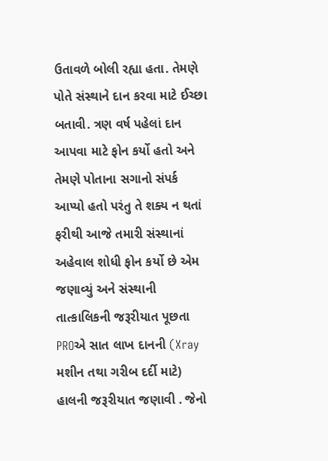ઉતાવળે બોલી રહ્યા હતા. તેમણે પોતે સંસ્થાને દાન કરવા માટે ઈચ્છા બતાવી. ત્રણ વર્ષ પહેલાં દાન આપવા માટે ફોન કર્યો હતો અને તેમણે પોતાના સગાનો સંપર્ક આપ્યો હતો પરંતુ તે શક્ય ન થતાં ફરીથી આજે તમારી સંસ્થાનાં અહેવાલ શોધી ફોન કર્યો છે એમ જણાવ્યું અને સંસ્થાની તાત્કાલિકની જરૂરીયાત પૂછતા PROએ સાત લાખ દાનની (Xray મશીન તથા ગરીબ દર્દી માટે) હાલની જરૂરીયાત જણાવી . જેનો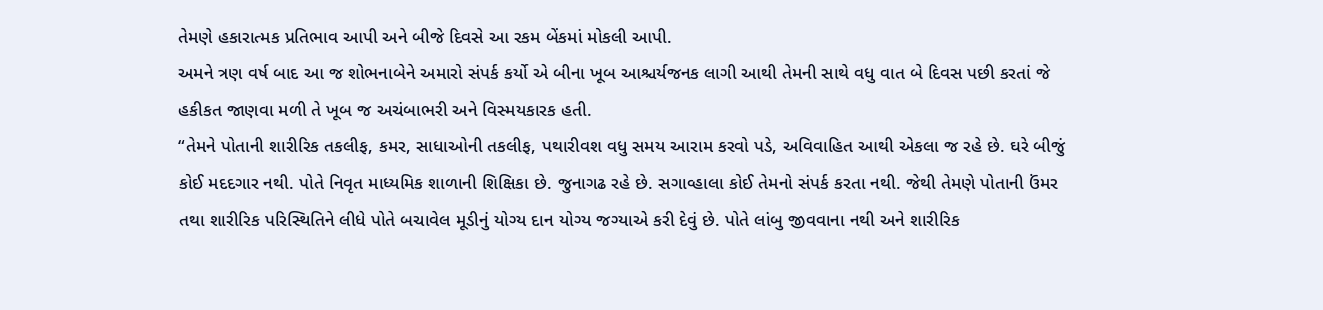તેમણે હકારાત્મક પ્રતિભાવ આપી અને બીજે દિવસે આ રકમ બેંકમાં મોકલી આપી.
અમને ત્રણ વર્ષ બાદ આ જ શોભનાબેને અમારો સંપર્ક કર્યો એ બીના ખૂબ આશ્ચર્યજનક લાગી આથી તેમની સાથે વધુ વાત બે દિવસ પછી કરતાં જે હકીકત જાણવા મળી તે ખૂબ જ અચંબાભરી અને વિસ્મયકારક હતી.
“તેમને પોતાની શારીરિક તકલીફ, કમર, સાધાઓની તકલીફ, પથારીવશ વધુ સમય આરામ કરવો પડે, અવિવાહિત આથી એકલા જ રહે છે. ઘરે બીજું કોઈ મદદગાર નથી. પોતે નિવૃત માધ્યમિક શાળાની શિક્ષિકા છે. જુનાગઢ રહે છે. સગાવ્હાલા કોઈ તેમનો સંપર્ક કરતા નથી. જેથી તેમણે પોતાની ઉંમર તથા શારીરિક પરિસ્થિતિને લીધે પોતે બચાવેલ મૂડીનું યોગ્ય દાન યોગ્ય જગ્યાએ કરી દેવું છે. પોતે લાંબુ જીવવાના નથી અને શારીરિક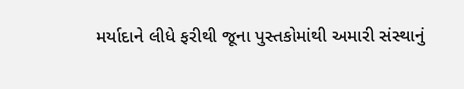મર્યાદાને લીધે ફરીથી જૂના પુસ્તકોમાંથી અમારી સંસ્થાનું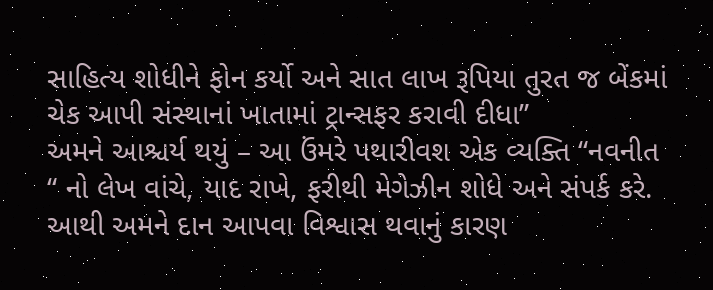સાહિત્ય શોધીને ફોન કર્યો અને સાત લાખ રૂપિયા તુરત જ બેંકમાં ચેક આપી સંસ્થાનાં ખાતામાં ટ્રાન્સફર કરાવી દીધા”
અમને આશ્ચર્ય થયું – આ ઉંમરે પથારીવશ એક વ્યક્તિ “નવનીત “ નો લેખ વાંચે, યાદ રાખે, ફરીથી મેગેઝીન શોધે અને સંપર્ક કરે. આથી અમને દાન આપવા વિશ્વાસ થવાનું કારણ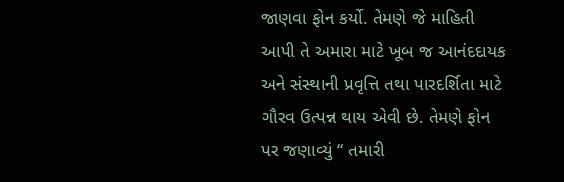જાણવા ફોન કર્યો. તેમણે જે માહિતી આપી તે અમારા માટે ખૂબ જ આનંદદાયક અને સંસ્થાની પ્રવૃત્તિ તથા પારદર્શિતા માટે ગૌરવ ઉત્પન્ન થાય એવી છે. તેમણે ફોન પર જણાવ્યું “ તમારી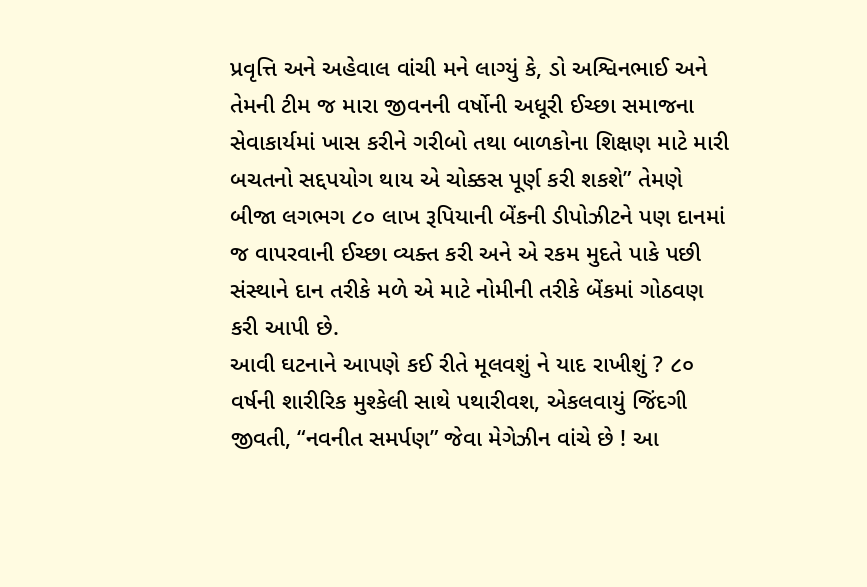પ્રવૃત્તિ અને અહેવાલ વાંચી મને લાગ્યું કે, ડો અશ્વિનભાઈ અને તેમની ટીમ જ મારા જીવનની વર્ષોની અધૂરી ઈચ્છા સમાજના સેવાકાર્યમાં ખાસ કરીને ગરીબો તથા બાળકોના શિક્ષણ માટે મારી બચતનો સદ્દપયોગ થાય એ ચોક્કસ પૂર્ણ કરી શકશે” તેમણે બીજા લગભગ ૮૦ લાખ રૂપિયાની બેંકની ડીપોઝીટને પણ દાનમાં જ વાપરવાની ઈચ્છા વ્યક્ત કરી અને એ રકમ મુદતે પાકે પછી સંસ્થાને દાન તરીકે મળે એ માટે નોમીની તરીકે બેંકમાં ગોઠવણ કરી આપી છે.
આવી ઘટનાને આપણે કઈ રીતે મૂલવશું ને યાદ રાખીશું ? ૮૦ વર્ષની શારીરિક મુશ્કેલી સાથે પથારીવશ, એકલવાયું જિંદગી જીવતી, “નવનીત સમર્પણ” જેવા મેગેઝીન વાંચે છે ! આ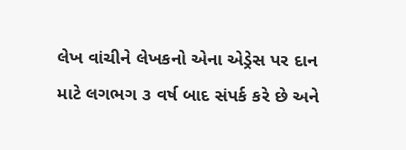લેખ વાંચીને લેખકનો એના એડ્રેસ પર દાન માટે લગભગ ૩ વર્ષ બાદ સંપર્ક કરે છે અને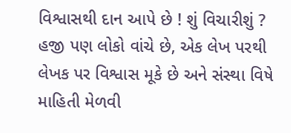વિશ્વાસથી દાન આપે છે ! શું વિચારીશું ? હજી પણ લોકો વાંચે છે, એક લેખ પરથી લેખક પર વિશ્વાસ મૂકે છે અને સંસ્થા વિષે માહિતી મેળવી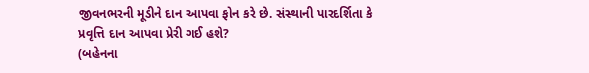જીવનભરની મૂડીને દાન આપવા ફોન કરે છે. સંસ્થાની પારદર્શિતા કે પ્રવૃત્તિ દાન આપવા પ્રેરી ગઈ હશે?
(બહેનના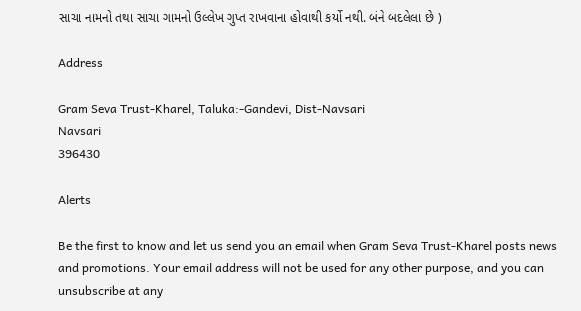સાચા નામનો તથા સાચા ગામનો ઉલ્લેખ ગુપ્ત રાખવાના હોવાથી કર્યો નથી. બંને બદલેલા છે )

Address

Gram Seva Trust-Kharel, Taluka:-Gandevi, Dist-Navsari
Navsari
396430

Alerts

Be the first to know and let us send you an email when Gram Seva Trust-Kharel posts news and promotions. Your email address will not be used for any other purpose, and you can unsubscribe at any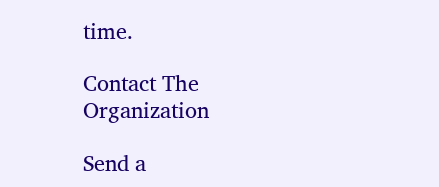time.

Contact The Organization

Send a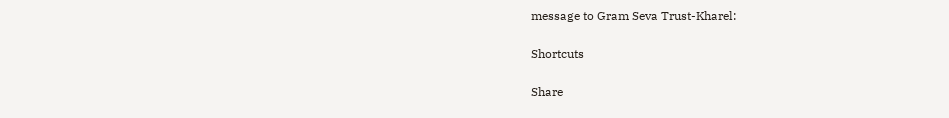message to Gram Seva Trust-Kharel:

Shortcuts

Share